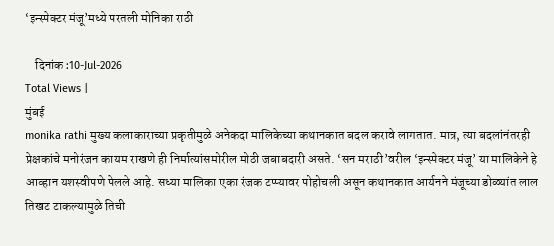‘इन्स्पेक्टर मंजू’मध्ये परतली मोनिका राठी

    दिनांक :10-Jul-2026
Total Views |
मुंबई
monika rathi मुख्य कलाकाराच्या प्रकृतीमुळे अनेकदा मालिकेच्या कथानकात बदल करावे लागतात. मात्र, त्या बदलांनंतरही प्रेक्षकांचे मनोरंजन कायम राखणे ही निर्मात्यांसमोरील मोठी जबाबदारी असते. ‘सन मराठी’वरील ‘इन्स्पेक्टर मंजू’ या मालिकेने हे आव्हान यशस्वीपणे पेलले आहे. सध्या मालिका एका रंजक टप्प्यावर पोहोचली असून कथानकात आर्यनने मंजूच्या डोळ्यांत लाल तिखट टाकल्यामुळे तिची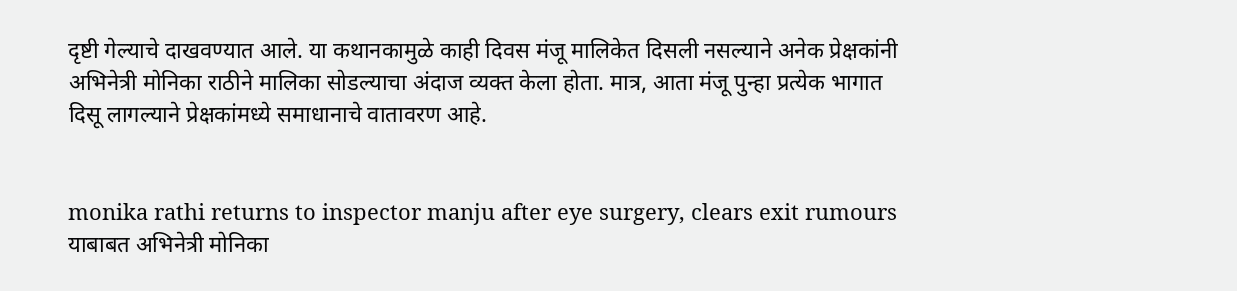दृष्टी गेल्याचे दाखवण्यात आले. या कथानकामुळे काही दिवस मंजू मालिकेत दिसली नसल्याने अनेक प्रेक्षकांनी अभिनेत्री मोनिका राठीने मालिका सोडल्याचा अंदाज व्यक्त केला होता. मात्र, आता मंजू पुन्हा प्रत्येक भागात दिसू लागल्याने प्रेक्षकांमध्ये समाधानाचे वातावरण आहे.


monika rathi returns to inspector manju after eye surgery, clears exit rumours
याबाबत अभिनेत्री मोनिका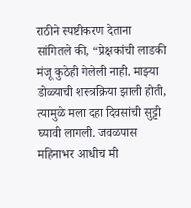राठीने स्पष्टीकरण देताना सांगितले की, “प्रेक्षकांची लाडकी मंजू कुठेही गेलेली नाही. माझ्या डोळ्याची शस्त्रक्रिया झाली होती, त्यामुळे मला दहा दिवसांची सुट्टी घ्यावी लागली. जवळपास महिनाभर आधीच मी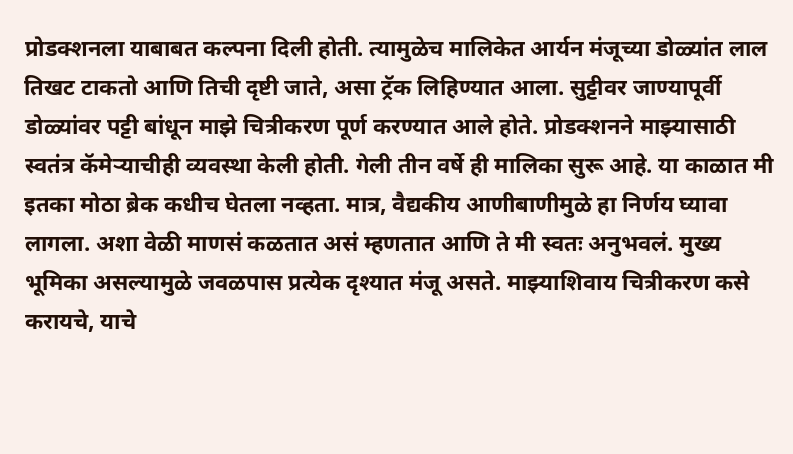प्रोडक्शनला याबाबत कल्पना दिली होती. त्यामुळेच मालिकेत आर्यन मंजूच्या डोळ्यांत लाल तिखट टाकतो आणि तिची दृष्टी जाते, असा ट्रॅक लिहिण्यात आला. सुट्टीवर जाण्यापूर्वी डोळ्यांवर पट्टी बांधून माझे चित्रीकरण पूर्ण करण्यात आले होते. प्रोडक्शनने माझ्यासाठी स्वतंत्र कॅमेऱ्याचीही व्यवस्था केली होती. गेली तीन वर्षे ही मालिका सुरू आहे. या काळात मी इतका मोठा ब्रेक कधीच घेतला नव्हता. मात्र, वैद्यकीय आणीबाणीमुळे हा निर्णय घ्यावा लागला. अशा वेळी माणसं कळतात असं म्हणतात आणि ते मी स्वतः अनुभवलं. मुख्य भूमिका असल्यामुळे जवळपास प्रत्येक दृश्यात मंजू असते. माझ्याशिवाय चित्रीकरण कसे करायचे, याचे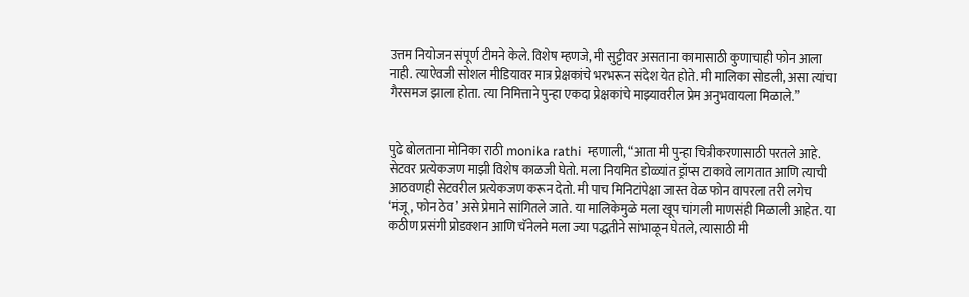उत्तम नियोजन संपूर्ण टीमने केले. विशेष म्हणजे, मी सुट्टीवर असताना कामासाठी कुणाचाही फोन आला नाही. त्याऐवजी सोशल मीडियावर मात्र प्रेक्षकांचे भरभरून संदेश येत होते. मी मालिका सोडली, असा त्यांचा गैरसमज झाला होता. त्या निमित्ताने पुन्हा एकदा प्रेक्षकांचे माझ्यावरील प्रेम अनुभवायला मिळाले.”


पुढे बोलताना मोनिका राठी monika rathi  म्हणाली, “आता मी पुन्हा चित्रीकरणासाठी परतले आहे. सेटवर प्रत्येकजण माझी विशेष काळजी घेतो. मला नियमित डोळ्यांत ड्रॉप्स टाकावे लागतात आणि त्याची आठवणही सेटवरील प्रत्येकजण करून देतो. मी पाच मिनिटांपेक्षा जास्त वेळ फोन वापरला तरी लगेच ‘मंजू, फोन ठेव’ असे प्रेमाने सांगितले जाते. या मालिकेमुळे मला खूप चांगली माणसंही मिळाली आहेत. या कठीण प्रसंगी प्रोडक्शन आणि चॅनेलने मला ज्या पद्धतीने सांभाळून घेतले, त्यासाठी मी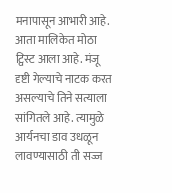मनापासून आभारी आहे. आता मालिकेत मोठा ट्विस्ट आला आहे. मंजू दृष्टी गेल्याचे नाटक करत असल्याचे तिने सत्याला सांगितले आहे. त्यामुळे आर्यनचा डाव उधळून लावण्यासाठी ती सज्ज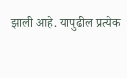झाली आहे. यापुढील प्रत्येक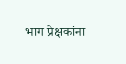भाग प्रेक्षकांना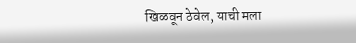खिळवून ठेवेल, याची मला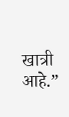खात्री आहे.”